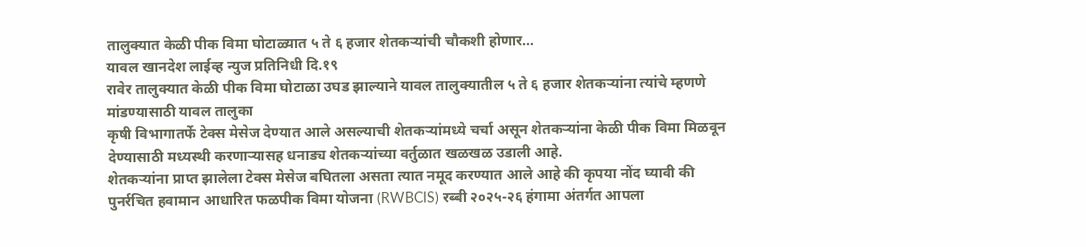तालुक्यात केळी पीक विमा घोटाळ्यात ५ ते ६ हजार शेतकऱ्यांची चौकशी होणार…
यावल खानदेश लाईव्ह न्युज प्रतिनिधी दि.१९
रावेर तालुक्यात केळी पीक विमा घोटाळा उघड झाल्याने यावल तालुक्यातील ५ ते ६ हजार शेतकऱ्यांना त्यांचे म्हणणे मांडण्यासाठी यावल तालुका
कृषी विभागातर्फे टेक्स मेसेज देण्यात आले असल्याची शेतकऱ्यांमध्ये चर्चा असून शेतकऱ्यांना केळी पीक विमा मिळवून देण्यासाठी मध्यस्थी करणाऱ्यासह धनाड्य शेतकऱ्यांच्या वर्तुळात खळखळ उडाली आहे.
शेतकऱ्यांना प्राप्त झालेला टेक्स मेसेज बघितला असता त्यात नमूद करण्यात आले आहे की कृपया नोंद घ्यावी की पुनर्रचित हवामान आधारित फळपीक विमा योजना (RWBCIS) रब्बी २०२५-२६ हंगामा अंतर्गत आपला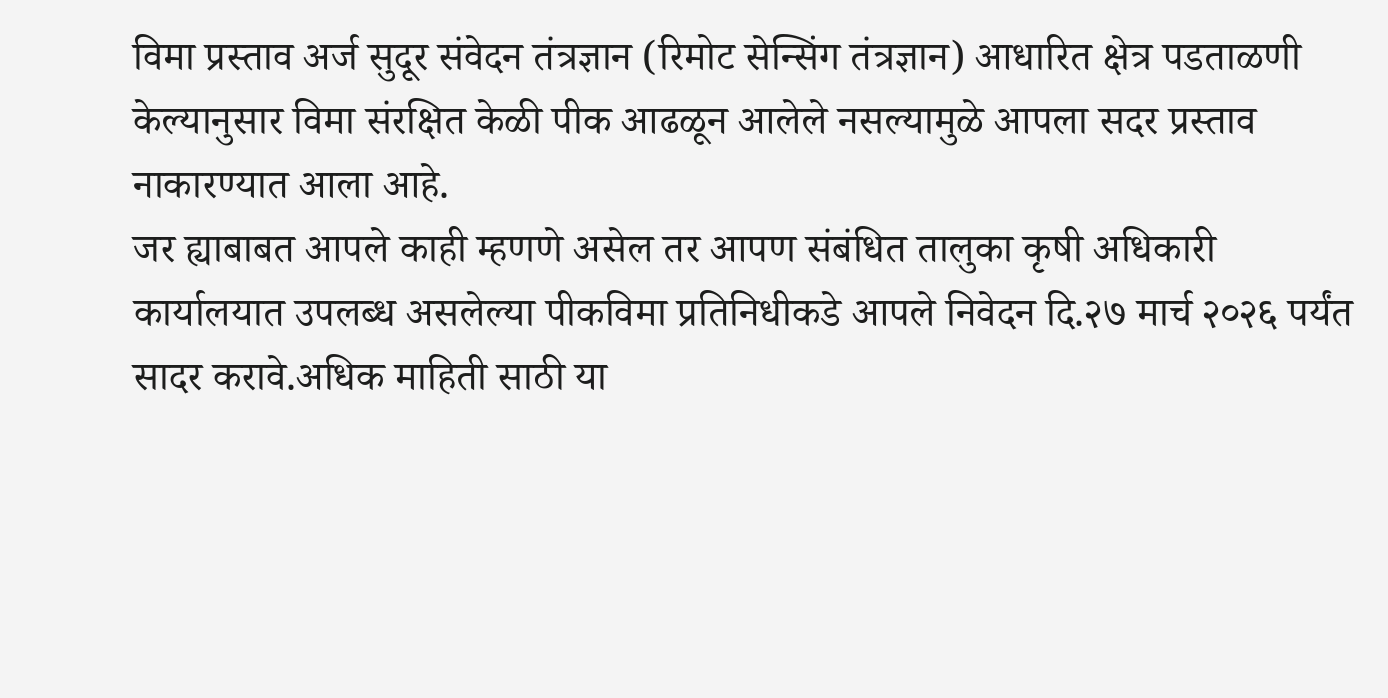विमा प्रस्ताव अर्ज सुदूर संवेदन तंत्रज्ञान (रिमोट सेन्सिंग तंत्रज्ञान) आधारित क्षेत्र पडताळणी केल्यानुसार विमा संरक्षित केळी पीक आढळून आलेले नसल्यामुळे आपला सदर प्रस्ताव नाकारण्यात आला आहे.
जर ह्याबाबत आपले काही म्हणणे असेल तर आपण संबंधित तालुका कृषी अधिकारी कार्यालयात उपलब्ध असलेल्या पीकविमा प्रतिनिधीकडे आपले निवेदन दि.२७ मार्च २०२६ पर्यंत सादर करावे.अधिक माहिती साठी या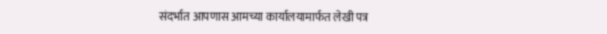संदर्भात आपणास आमच्या कार्यालयामार्फत लेखी पत्र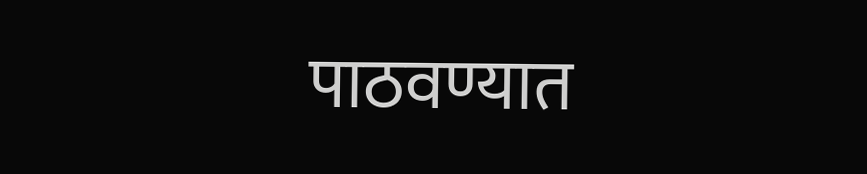पाठवण्यात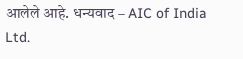आलेले आहे. धन्यवाद – AIC of India Ltd.